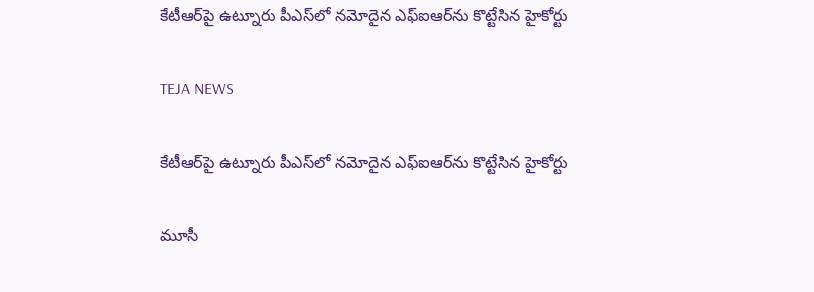కేటీఆర్‌పై ఉట్నూరు పీఎస్‌లో నమోదైన ఎఫ్‌ఐఆర్‌ను కొట్టేసిన హైకోర్టు

TEJA NEWS

కేటీఆర్‌పై ఉట్నూరు పీఎస్‌లో నమోదైన ఎఫ్‌ఐఆర్‌ను కొట్టేసిన హైకోర్టు

మూసీ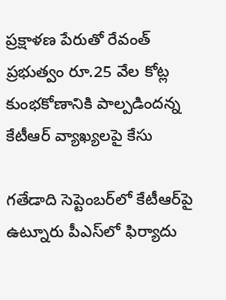ప్రక్షాళణ పేరుతో రేవంత్ ప్రభుత్వం రూ.25 వేల కోట్ల కుంభకోణానికి పాల్పడిందన్న కేటీఆర్ వ్యాఖ్యలపై కేసు

గతేడాది సెప్టెంబర్‌లో కేటీఆర్‌పై ఉట్నూరు పీఎస్‌లో ఫిర్యాదు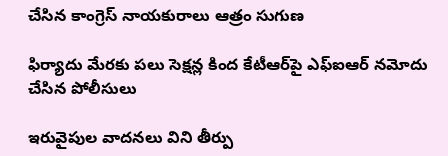చేసిన కాంగ్రెస్ నాయకురాలు ఆత్రం సుగుణ

ఫిర్యాదు మేరకు పలు సెక్షన్ల కింద కేటీఆర్‌పై ఎఫ్‌ఐఆర్‌ నమోదు చేసిన పోలీసులు

ఇరువైపుల వాదనలు విని తీర్పు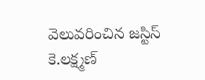వెలువరించిన జస్టిస్ కె.లక్ష్మణ్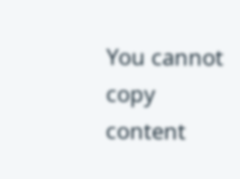You cannot copy content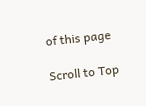of this page

Scroll to Top